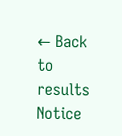← Back to results
Notice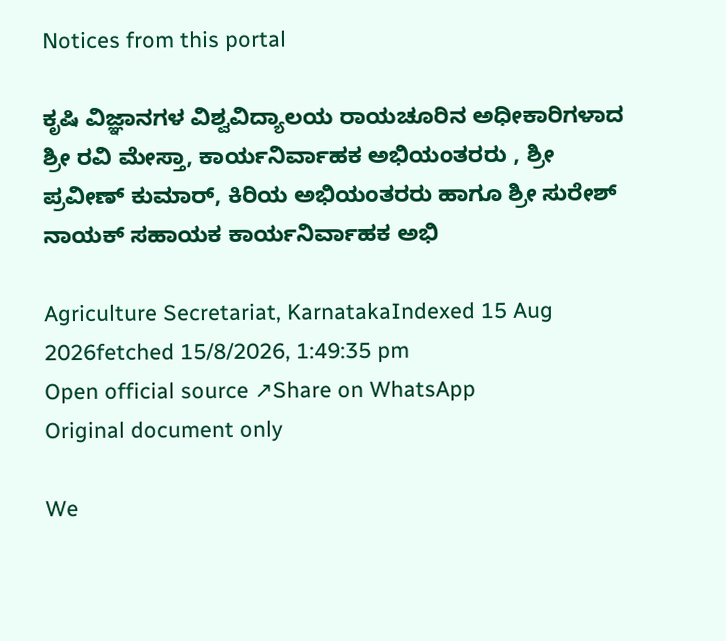Notices from this portal

ಕೃಷಿ ವಿಜ್ಞಾನಗಳ ವಿಶ್ವವಿದ್ಯಾಲಯ ರಾಯಚೂರಿನ ಅಧೀಕಾರಿಗಳಾದ ಶ್ರೀ ರವಿ ಮೇಸ್ತಾ, ಕಾರ್ಯನಿರ್ವಾಹಕ ಅಭಿಯಂತರರು , ಶ್ರೀ ಪ್ರವೀಣ್‌ ಕುಮಾರ್‌, ಕಿರಿಯ ಅಭಿಯಂತರರು ಹಾಗೂ ಶ್ರೀ ಸುರೇಶ್‌ ನಾಯಕ್‌ ಸಹಾಯಕ ಕಾರ್ಯನಿರ್ವಾಹಕ ಅಭಿ

Agriculture Secretariat, KarnatakaIndexed 15 Aug 2026fetched 15/8/2026, 1:49:35 pm
Open official source ↗Share on WhatsApp
Original document only

We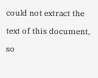could not extract the text of this document, so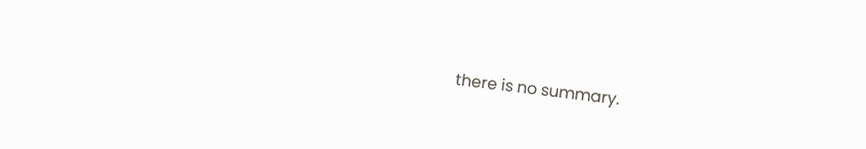there is no summary.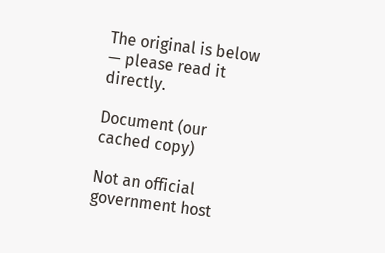The original is below — please read it directly.

Document (our cached copy)

Not an official government host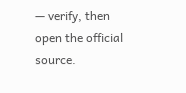— verify, then open the official source.